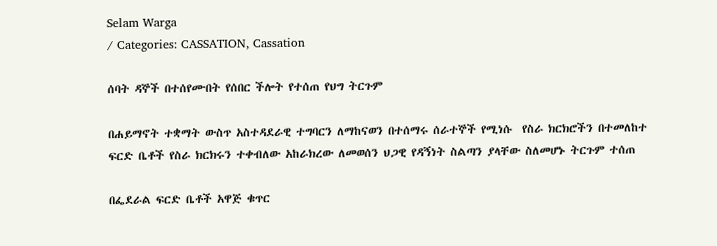Selam Warga
/ Categories: CASSATION, Cassation

ሰባት ዳኞች በተሰየሙበት የሰበር ችሎት የተሰጠ የህግ ትርጉም

በሐይማኖት ተቋማት ውስጥ አስተዳደራዊ ተግባርን ለማከናወን በተሰማሩ ሰራተኞች የሚነሱ  የስራ ክርክሮችን በተመለከተ ፍርድ ቤቶች የስራ ክርክሩን ተቀብለው አከራክረው ለመወሰን ህጋዊ የዳኝነት ስልጣን ያላቸው ስለመሆኑ ትርጉም ተሰጠ

በፌደራል ፍርድ ቤቶች አዋጅ ቁጥር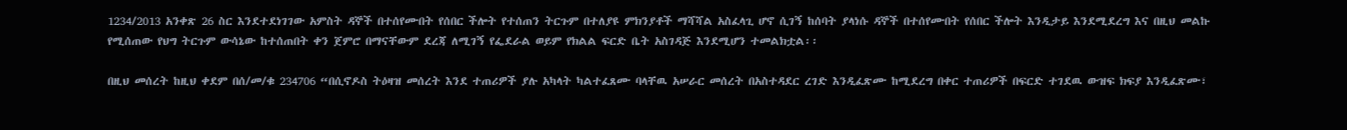1234/2013 አንቀጽ 26 ስር እንደተደነገገው አምስት ዳኞች በተሰየሙበት የሰበር ችሎት የተሰጠን ትርጉም በተለያዩ ምክንያቶች ማሻሻል አስፈላጊ ሆኖ ሲገኝ ከሰባት ያላነሱ ዳኞች በተሰየሙበት የሰበር ችሎት እንዲታይ እንደሚደረግ እና በዚህ መልኩ የሚሰጠው የህግ ትርጉም ውሳኔው ከተሰጠበት ቀን ጀምሮ በማናቸውም ደረጃ ለሚገኝ የፌደራል ወይም የክልል ፍርድ ቤት አስገዳጅ እንደሚሆን ተመልክቷል፡፡

በዚህ መሰረት ከዚህ ቀደም በሰ/መ/ቁ 234706 “በሲኖዶስ ትዕዛዝ መሰረት እንደ ተጠሪዎች ያሉ አካላት ካልተፈጸሙ ባላቸዉ አሠራር መሰረት በአስተዳደር ረገድ እንዲፈጽሙ ከሚደረግ በቀር ተጠሪዎች በፍርድ ተገደዉ ውዝፍ ክፍያ እንዲፈጽሙ፣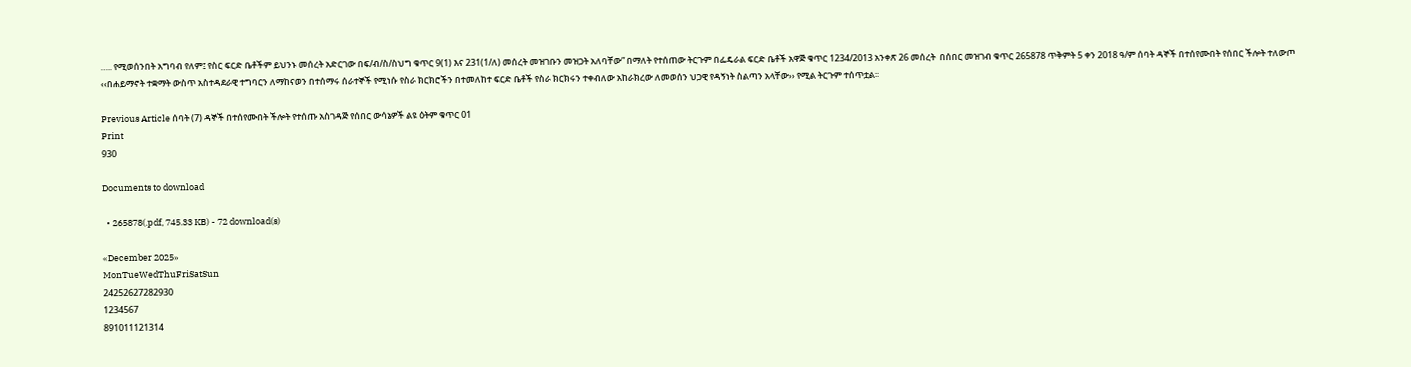….. የሚወሰንበት አግባብ የለም፤ የስር ፍርድ ቤቶችም ይህንኑ መሰረት አድርገው በፍ/ብ/ስ/ስህግ ቁጥር 9(1) እና 231(1/ለ) መሰረት መዝገቡን መዝጋት አለባቸው” በማለት የተሰጠው ትርጉም በፌዴራል ፍርድ ቤቶች አዋጅ ቁጥር 1234/2013 አንቀጽ 26 መሰረት  በሰበር መዝገብ ቁጥር 265878 ጥቅምት 5 ቀን 2018 ዓ/ም ሰባት ዳኞች በተሰየሙበት የሰበር ችሎት ተለውጦ ‹‹በሐይማኖት ተቋማት ውስጥ አስተዳደራዊ ተግባርን ለማከናወን በተሰማሩ ሰራተኞች የሚነሱ የስራ ክርክሮችን በተመለከተ ፍርድ ቤቶች የስራ ክርክሩን ተቀብለው አከራክረው ለመወሰን ህጋዊ የዳኝነት ስልጣን አላቸው›› የሚል ትርጉም ተሰጥቷል፡፡

Previous Article ሰባት (7) ዳኞች በተሰየሙበት ችሎት የተሰጡ አስገዳጅ የሰበር ውሳኔዎች ልዩ ዕትም ቁጥር 01
Print
930

Documents to download

  • 265878(.pdf, 745.33 KB) - 72 download(s)

«December 2025»
MonTueWedThuFriSatSun
24252627282930
1234567
891011121314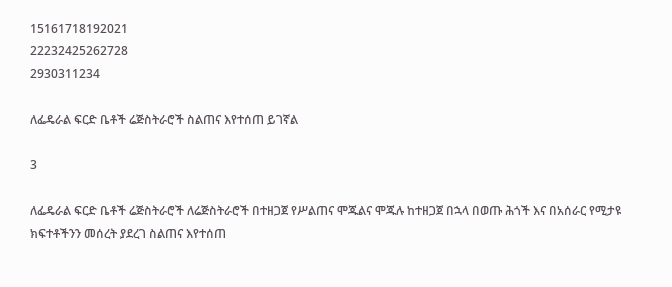15161718192021
22232425262728
2930311234

ለፌዴራል ፍርድ ቤቶች ሬጅስትራሮች ስልጠና እየተሰጠ ይገኛል

3

ለፌዴራል ፍርድ ቤቶች ሬጅስትራሮች ለሬጅስትራሮች በተዘጋጀ የሥልጠና ሞጁልና ሞጁሉ ከተዘጋጀ በኋላ በወጡ ሕጎች እና በአሰራር የሚታዩ ክፍተቶችንን መሰረት ያደረገ ስልጠና እየተሰጠ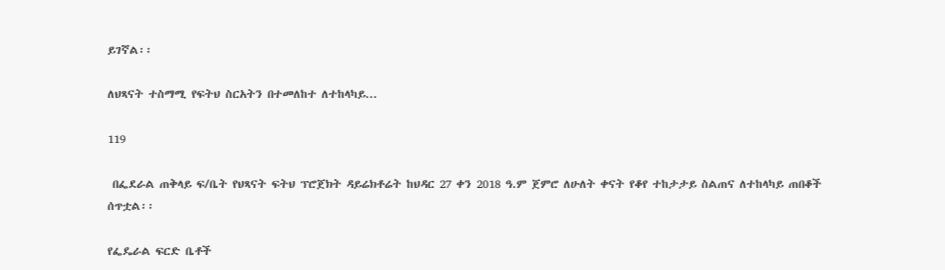ይገኛል፡፡

ለህጻናት ተስማሚ የፍትህ ስርአትን በተመለከተ ለተከላካይ...

119

 በፌደራል ጠቅላይ ፍ/ቤት የህጻናት ፍትህ ፕሮጀክት ዳይሬክቶሬት ከህዳር 27 ቀን 2018 ዓ.ም ጀምሮ ለሁለት ቀናት የቆየ ተከታታይ ስልጠና ለተከላካይ ጠበቆች ሰጥቷል፡፡

የፌዴራል ፍርድ ቤቶች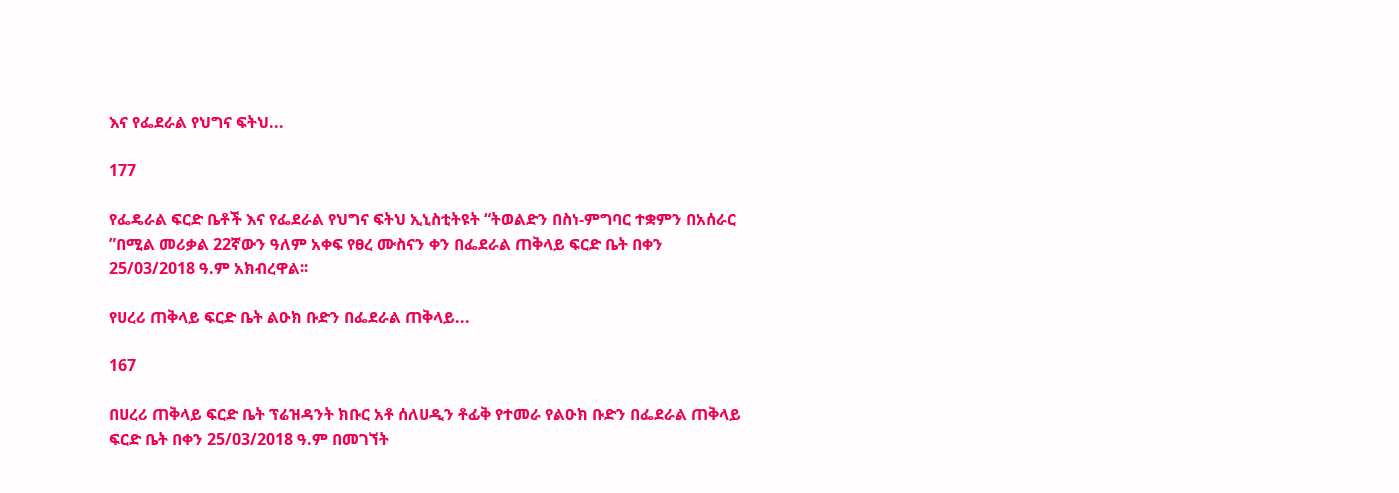እና የፌደራል የህግና ፍትህ...

177

የፌዴራል ፍርድ ቤቶች እና የፌደራል የህግና ፍትህ ኢኒስቲትዩት “ትወልድን በስነ-ምግባር ተቋምን በአሰራር ”በሚል መሪቃል 22ኛውን ዓለም አቀፍ የፀረ ሙስናን ቀን በፌደራል ጠቅላይ ፍርድ ቤት በቀን 25/03/2018 ዓ.ም አክብረዋል፡፡

የሀረሪ ጠቅላይ ፍርድ ቤት ልዑክ ቡድን በፌደራል ጠቅላይ...

167

በሀረሪ ጠቅላይ ፍርድ ቤት ፕሬዝዳንት ክቡር አቶ ሰለሀዲን ቶፊቅ የተመራ የልዑክ ቡድን በፌደራል ጠቅላይ ፍርድ ቤት በቀን 25/03/2018 ዓ.ም በመገኘት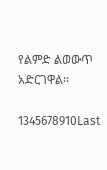የልምድ ልወውጥ አድርገዋል፡፡

1345678910Last